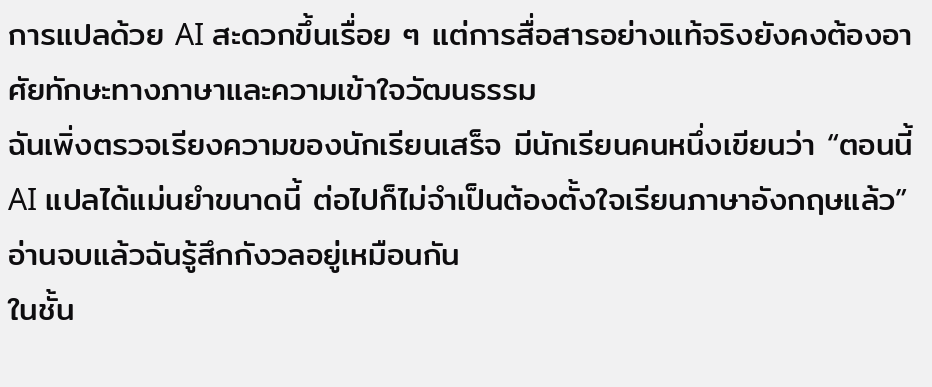การแปลด้วย AI สะดวกขึ้นเรื่อย ๆ แต่การสื่อสารอย่างแท้จริงยังคงต้องอาศัยทักษะทางภาษาและความเข้าใจวัฒนธรรม
ฉันเพิ่งตรวจเรียงความของนักเรียนเสร็จ มีนักเรียนคนหนึ่งเขียนว่า “ตอนนี้ AI แปลได้แม่นยำขนาดนี้ ต่อไปก็ไม่จำเป็นต้องตั้งใจเรียนภาษาอังกฤษแล้ว” อ่านจบแล้วฉันรู้สึกกังวลอยู่เหมือนกัน
ในชั้น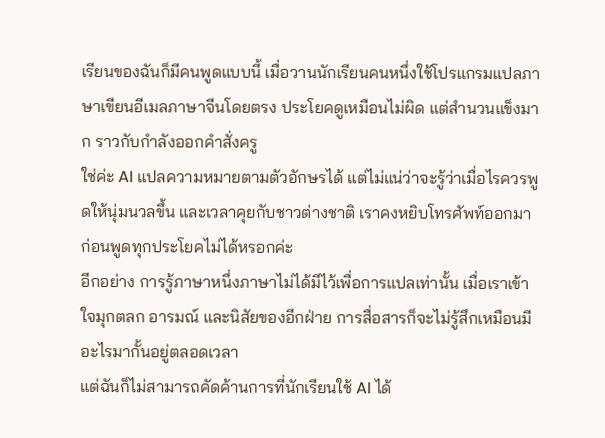เรียนของฉันก็มีคนพูดแบบนี้ เมื่อวานนักเรียนคนหนึ่งใช้โปรแกรมแปลภาษาเขียนอีเมลภาษาจีนโดยตรง ประโยคดูเหมือนไม่ผิด แต่สำนวนแข็งมาก ราวกับกำลังออกคำสั่งครู
ใช่ค่ะ AI แปลความหมายตามตัวอักษรได้ แต่ไม่แน่ว่าจะรู้ว่าเมื่อไรควรพูดให้นุ่มนวลขึ้น และเวลาคุยกับชาวต่างชาติ เราคงหยิบโทรศัพท์ออกมาก่อนพูดทุกประโยคไม่ได้หรอกค่ะ
อีกอย่าง การรู้ภาษาหนึ่งภาษาไม่ได้มีไว้เพื่อการแปลเท่านั้น เมื่อเราเข้าใจมุกตลก อารมณ์ และนิสัยของอีกฝ่าย การสื่อสารก็จะไม่รู้สึกเหมือนมีอะไรมากั้นอยู่ตลอดเวลา
แต่ฉันก็ไม่สามารถคัดค้านการที่นักเรียนใช้ AI ได้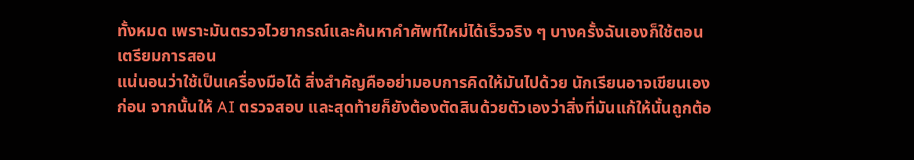ทั้งหมด เพราะมันตรวจไวยากรณ์และค้นหาคำศัพท์ใหม่ได้เร็วจริง ๆ บางครั้งฉันเองก็ใช้ตอนเตรียมการสอน
แน่นอนว่าใช้เป็นเครื่องมือได้ สิ่งสำคัญคืออย่ามอบการคิดให้มันไปด้วย นักเรียนอาจเขียนเองก่อน จากนั้นให้ AI ตรวจสอบ และสุดท้ายก็ยังต้องตัดสินด้วยตัวเองว่าสิ่งที่มันแก้ให้นั้นถูกต้อ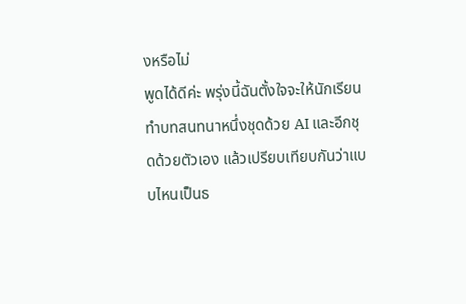งหรือไม่
พูดได้ดีค่ะ พรุ่งนี้ฉันตั้งใจจะให้นักเรียนทำบทสนทนาหนึ่งชุดด้วย AI และอีกชุดด้วยตัวเอง แล้วเปรียบเทียบกันว่าแบบไหนเป็นธ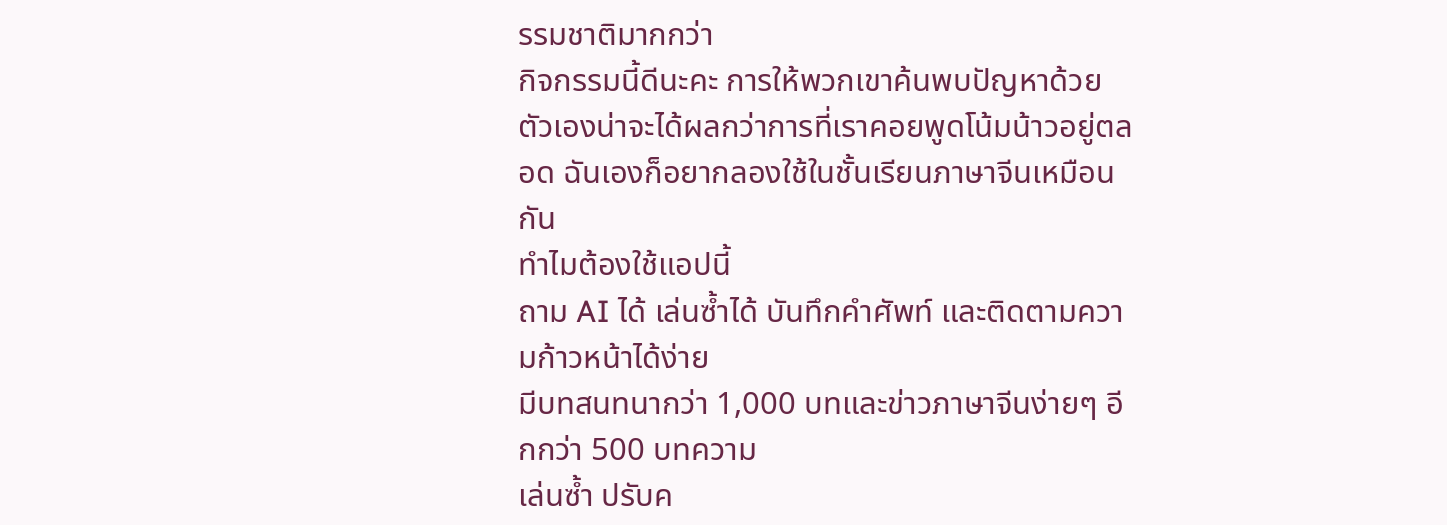รรมชาติมากกว่า
กิจกรรมนี้ดีนะคะ การให้พวกเขาค้นพบปัญหาด้วยตัวเองน่าจะได้ผลกว่าการที่เราคอยพูดโน้มน้าวอยู่ตลอด ฉันเองก็อยากลองใช้ในชั้นเรียนภาษาจีนเหมือนกัน
ทำไมต้องใช้แอปนี้
ถาม AI ได้ เล่นซ้ำได้ บันทึกคำศัพท์ และติดตามความก้าวหน้าได้ง่าย
มีบทสนทนากว่า 1,000 บทและข่าวภาษาจีนง่ายๆ อีกกว่า 500 บทความ
เล่นซ้ำ ปรับค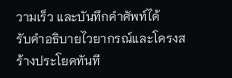วามเร็ว และบันทึกคำศัพท์ได้
รับคำอธิบายไวยากรณ์และโครงสร้างประโยคทันที